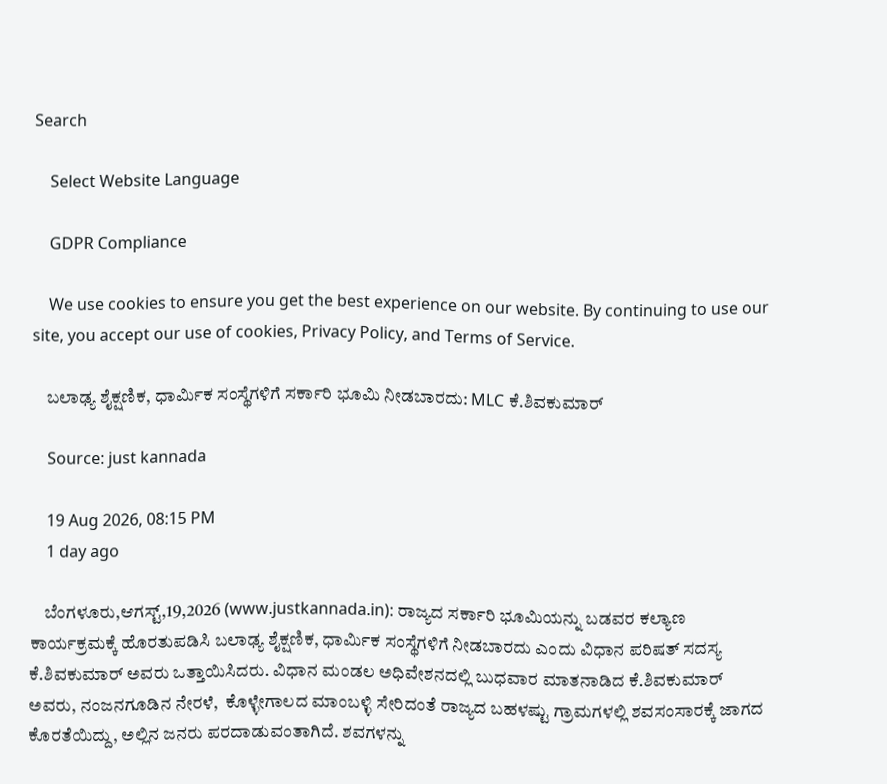Search

    Select Website Language

    GDPR Compliance

    We use cookies to ensure you get the best experience on our website. By continuing to use our site, you accept our use of cookies, Privacy Policy, and Terms of Service.

    ಬಲಾಢ್ಯ ಶೈಕ್ಷಣಿಕ, ಧಾರ್ಮಿಕ ಸಂಸ್ಥೆಗಳಿಗೆ ಸರ್ಕಾರಿ ಭೂಮಿ ನೀಡಬಾರದು: MLC ಕೆ.ಶಿವಕುಮಾರ್

    Source: just kannada

    19 Aug 2026, 08:15 PM
    1 day ago

    ಬೆಂಗಳೂರು,ಆಗಸ್ಟ್,19,2026 (www.justkannada.in): ರಾಜ್ಯದ ಸರ್ಕಾರಿ ಭೂಮಿಯನ್ನು ಬಡವರ ಕಲ್ಯಾಣ  ಕಾರ್ಯಕ್ರಮಕ್ಕೆ ಹೊರತುಪಡಿಸಿ ಬಲಾಢ್ಯ ಶೈಕ್ಷಣಿಕ, ಧಾರ್ಮಿಕ ಸಂಸ್ಥೆಗಳಿಗೆ ನೀಡಬಾರದು ಎಂದು ವಿಧಾನ ಪರಿಷತ್ ಸದಸ್ಯ  ಕೆ.ಶಿವಕುಮಾರ್ ಅವರು ಒತ್ತಾಯಿಸಿದರು. ವಿಧಾನ ಮಂಡಲ ಅಧಿವೇಶನದಲ್ಲಿ ಬುಧವಾರ ಮಾತನಾಡಿದ ಕೆ.ಶಿವಕುಮಾರ್ ಅವರು, ನಂಜನಗೂಡಿನ ನೇರಳೆ,  ಕೊಳ್ಳೇಗಾಲದ ಮಾಂಬಳ್ಳಿ ಸೇರಿದಂತೆ ರಾಜ್ಯದ ಬಹಳಷ್ಟು ಗ್ರಾಮಗಳಲ್ಲಿ ಶವಸಂಸಾರಕ್ಕೆ ಜಾಗದ ಕೊರತೆಯಿದ್ದು, ಅಲ್ಲಿನ ಜನರು ಪರದಾಡುವಂತಾಗಿದೆ. ಶವಗಳನ್ನು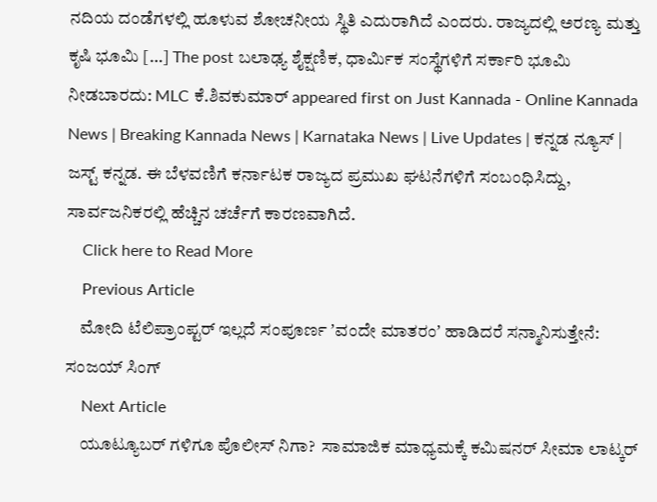ನದಿಯ ದಂಡೆಗಳಲ್ಲಿ ಹೂಳುವ ಶೋಚನೀಯ ಸ್ಥಿತಿ ಎದುರಾಗಿದೆ ಎಂದರು. ರಾಜ್ಯದಲ್ಲಿ ಅರಣ್ಯ ಮತ್ತು ಕೃಷಿ ಭೂಮಿ […] The post ಬಲಾಢ್ಯ ಶೈಕ್ಷಣಿಕ, ಧಾರ್ಮಿಕ ಸಂಸ್ಥೆಗಳಿಗೆ ಸರ್ಕಾರಿ ಭೂಮಿ ನೀಡಬಾರದು: MLC ಕೆ.ಶಿವಕುಮಾರ್ appeared first on Just Kannada - Online Kannada News | Breaking Kannada News | Karnataka News | Live Updates | ಕನ್ನಡ ನ್ಯೂಸ್ | ಜಸ್ಟ್ ಕನ್ನಡ. ಈ ಬೆಳವಣಿಗೆ ಕರ್ನಾಟಕ ರಾಜ್ಯದ ಪ್ರಮುಖ ಘಟನೆಗಳಿಗೆ ಸಂಬಂಧಿಸಿದ್ದು, ಸಾರ್ವಜನಿಕರಲ್ಲಿ ಹೆಚ್ಚಿನ ಚರ್ಚೆಗೆ ಕಾರಣವಾಗಿದೆ.
    Click here to Read More
    Previous Article
    ಮೋದಿ ಟೆಲಿಪ್ರಾಂಪ್ಟರ್‌ ಇಲ್ಲದೆ ಸಂಪೂರ್ಣ ʼವಂದೇ ಮಾತರಂʼ ಹಾಡಿದರೆ ಸನ್ಮಾನಿಸುತ್ತೇನೆ: ಸಂಜಯ್ ಸಿಂಗ್
    Next Article
    ಯೂಟ್ಯೂಬರ್‌ ಗಳಿಗೂ ಪೊಲೀಸ್‌ ನಿಗಾ?  ಸಾಮಾಜಿಕ ಮಾಧ್ಯಮಕ್ಕೆ ಕಮಿಷನರ್ ಸೀಮಾ ಲಾಟ್ಕರ್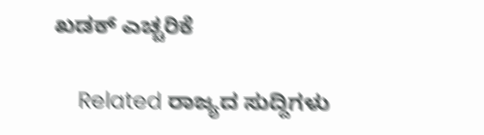ಖಡಕ್ ಎಚ್ಚರಿಕೆ

    Related ರಾಜ್ಯದ ಸುದ್ದಿಗಳು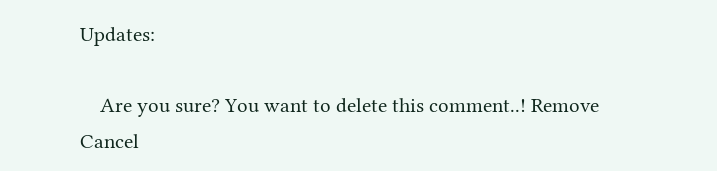Updates:

    Are you sure? You want to delete this comment..! Remove Cancel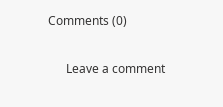Comments (0)

      Leave a comment